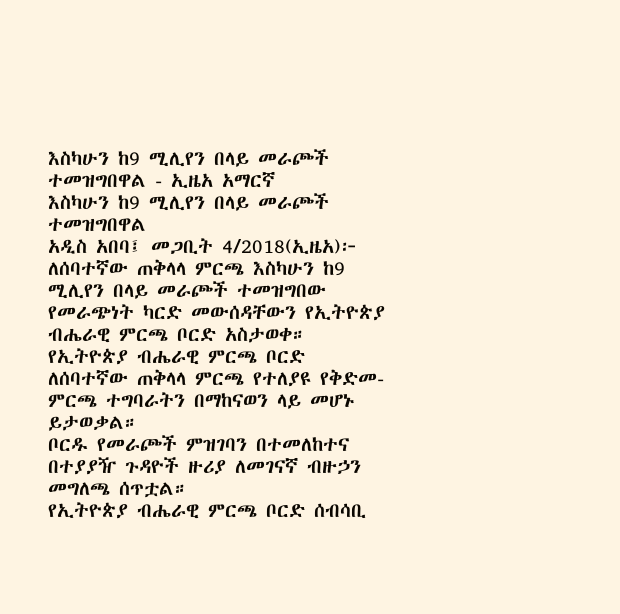እስካሁን ከ9 ሚሊየን በላይ መራጮች ተመዝግበዋል - ኢዜአ አማርኛ
እስካሁን ከ9 ሚሊየን በላይ መራጮች ተመዝግበዋል
አዲስ አበባ፤ መጋቢት 4/2018(ኢዜአ)፦ ለሰባተኛው ጠቅላላ ምርጫ እስካሁን ከ9 ሚሊየን በላይ መራጮች ተመዝግበው የመራጭነት ካርድ መውሰዳቸውን የኢትዮጵያ ብሔራዊ ምርጫ ቦርድ አስታወቀ።
የኢትዮጵያ ብሔራዊ ምርጫ ቦርድ ለሰባተኛው ጠቅላላ ምርጫ የተለያዩ የቅድመ-ምርጫ ተግባራትን በማከናወን ላይ መሆኑ ይታወቃል።
ቦርዱ የመራጮች ምዝገባን በተመለከተና በተያያዥ ጉዳዮች ዙሪያ ለመገናኛ ብዙኃን መግለጫ ሰጥቷል።
የኢትዮጵያ ብሔራዊ ምርጫ ቦርድ ሰብሳቢ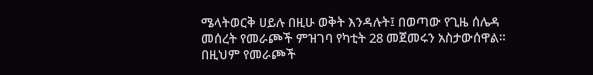ሜላትወርቅ ሀይሉ በዚሁ ወቅት እንዳሉት፤ በወጣው የጊዜ ሰሌዳ መሰረት የመራጮች ምዝገባ የካቲት 28 መጀመሩን አስታውሰዋል።
በዚህም የመራጮች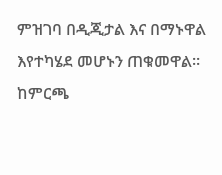ምዝገባ በዲጂታል እና በማኑዋል እየተካሄደ መሆኑን ጠቁመዋል።
ከምርጫ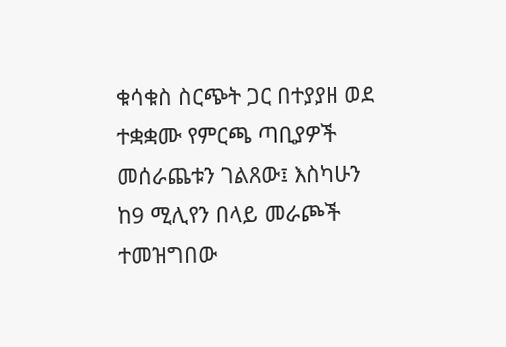ቁሳቁስ ስርጭት ጋር በተያያዘ ወደ ተቋቋሙ የምርጫ ጣቢያዎች መሰራጨቱን ገልጸው፤ እስካሁን ከ9 ሚሊየን በላይ መራጮች ተመዝግበው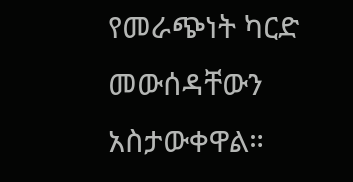የመራጭነት ካርድ መውሰዳቸውን አስታውቀዋል።